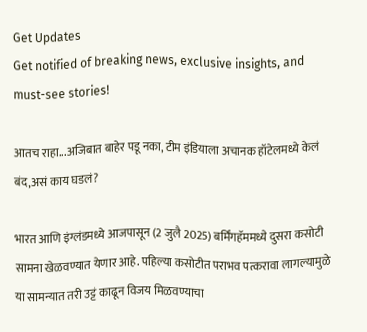Get Updates
Get notified of breaking news, exclusive insights, and must-see stories!

आतच राहा...अजिबात बाहेर पडू नका, टीम इंडियाला अचानक हॉटेलमध्ये केलं बंद,असं काय घडलं?

भारत आणि इंग्लंडमध्ये आजपासून (2 जुलै 2025) बर्मिंगहॅममध्ये दुसरा कसोटी सामना खेळवण्यात येणार आहे. पहिल्या कसोटीत पराभव पत्करावा लागल्यामुळे या सामन्यात तरी उट्टं काढून विजय मिळवण्याचा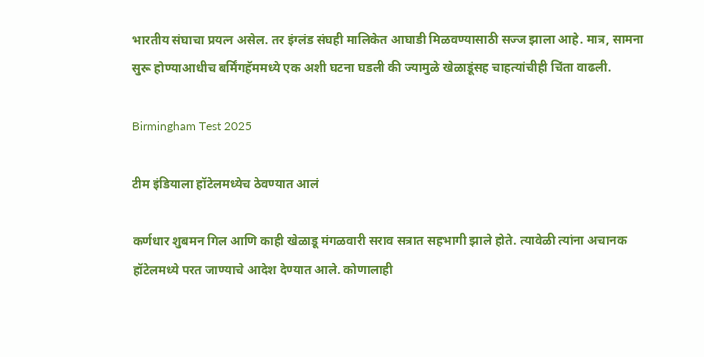भारतीय संघाचा प्रयत्न असेल. तर इंग्लंड संघही मालिकेत आघाडी मिळवण्यासाठी सज्ज झाला आहे. मात्र, सामना सुरू होण्याआधीच बर्मिंगहॅममध्ये एक अशी घटना घडली की ज्यामुळे खेळाडूंसह चाहत्यांचीही चिंता वाढली.

Birmingham Test 2025

टीम इंडियाला हॉटेलमध्येच ठेवण्यात आलं

कर्णधार शुबमन गिल आणि काही खेळाडू मंगळवारी सराव सत्रात सहभागी झाले होते. त्यावेळी त्यांना अचानक हॉटेलमध्ये परत जाण्याचे आदेश देण्यात आले. कोणालाही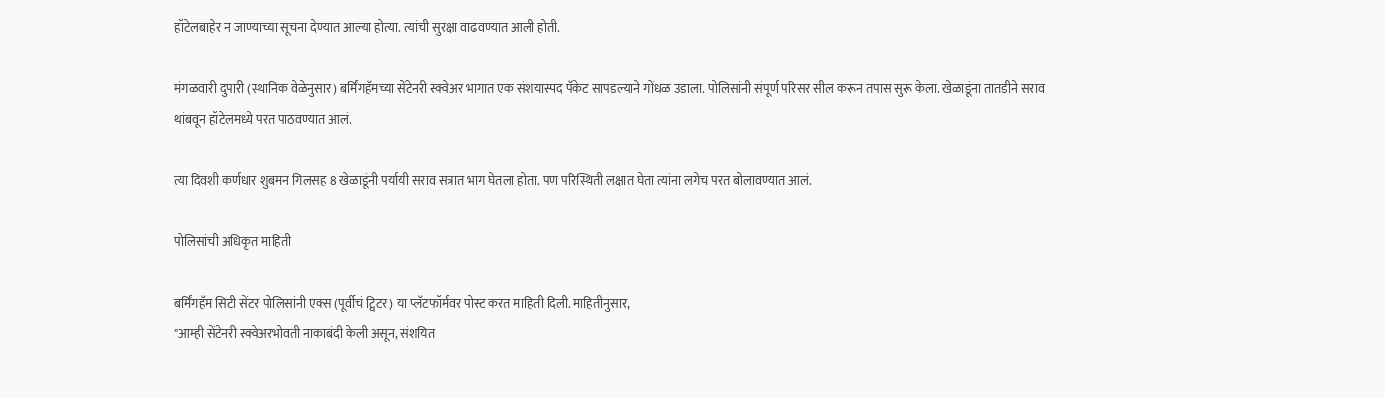हॉटेलबाहेर न जाण्याच्या सूचना देण्यात आल्या होत्या. त्यांची सुरक्षा वाढवण्यात आली होती.

मंगळवारी दुपारी (स्थानिक वेळेनुसार) बर्मिंगहॅमच्या सेंटेनरी स्क्वेअर भागात एक संशयास्पद पॅकेट सापडल्याने गोंधळ उडाला. पोलिसांनी संपूर्ण परिसर सील करून तपास सुरू केला. खेळाडूंना तातडीने सराव थांबवून हॉटेलमध्ये परत पाठवण्यात आलं.

त्या दिवशी कर्णधार शुबमन गिलसह 8 खेळाडूंनी पर्यायी सराव सत्रात भाग घेतला होता. पण परिस्थिती लक्षात घेता त्यांना लगेच परत बोलावण्यात आलं.

पोलिसांची अधिकृत माहिती

बर्मिंगहॅम सिटी सेंटर पोलिसांनी एक्स (पूर्वीचं ट्विटर) या प्लॅटफॉर्मवर पोस्ट करत माहिती दिली. माहितीनुसार,
"आम्ही सेंटेनरी स्क्वेअरभोवती नाकाबंदी केली असून, संशयित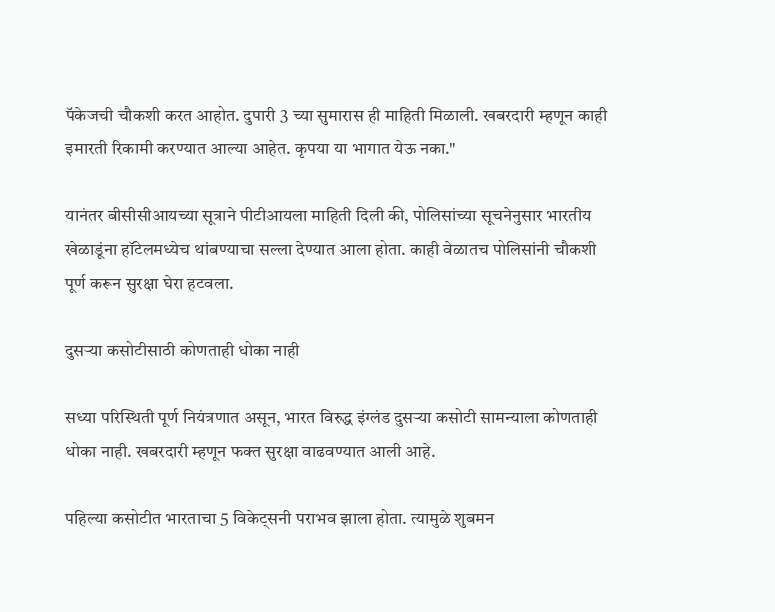पॅकेजची चौकशी करत आहोत. दुपारी 3 च्या सुमारास ही माहिती मिळाली. खबरदारी म्हणून काही इमारती रिकामी करण्यात आल्या आहेत. कृपया या भागात येऊ नका."

यानंतर बीसीसीआयच्या सूत्राने पीटीआयला माहिती दिली की, पोलिसांच्या सूचनेनुसार भारतीय खेळाडूंना हॉटेलमध्येच थांबण्याचा सल्ला देण्यात आला होता. काही वेळातच पोलिसांनी चौकशी पूर्ण करून सुरक्षा घेरा हटवला.

दुसऱ्या कसोटीसाठी कोणताही धोका नाही

सध्या परिस्थिती पूर्ण नियंत्रणात असून, भारत विरुद्ध इंग्लंड दुसऱ्या कसोटी सामन्याला कोणताही धोका नाही. खबरदारी म्हणून फक्त सुरक्षा वाढवण्यात आली आहे.

पहिल्या कसोटीत भारताचा 5 विकेट्सनी पराभव झाला होता. त्यामुळे शुबमन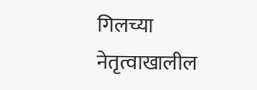गिलच्या नेतृत्वाखालील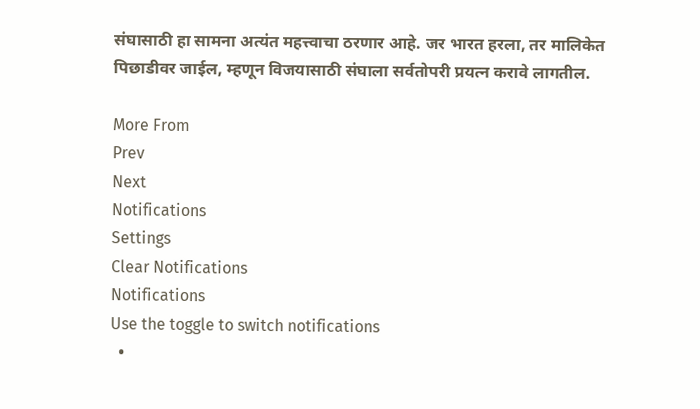संघासाठी हा सामना अत्यंत महत्त्वाचा ठरणार आहे. जर भारत हरला, तर मालिकेत पिछाडीवर जाईल, म्हणून विजयासाठी संघाला सर्वतोपरी प्रयत्न करावे लागतील.

More From
Prev
Next
Notifications
Settings
Clear Notifications
Notifications
Use the toggle to switch notifications
  •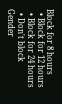Block for 8 hours
  • Block for 12 hours
  • Block for 24 hours
  • Don't block
Gender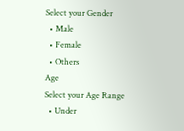Select your Gender
  • Male
  • Female
  • Others
Age
Select your Age Range
  • Under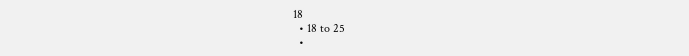18
  • 18 to 25
  •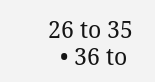26 to 35
  • 36 to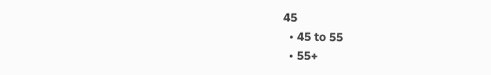45
  • 45 to 55
  • 55+